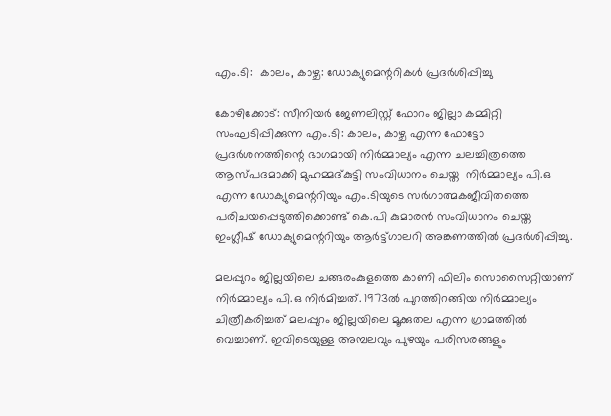എം.ടി:  കാലം, കാഴ്ച: ഡോക്യുമെന്ററികള്‍ പ്രദര്‍ശിപ്പിച്ചു

കോഴിക്കോട്: സീനിയര്‍ ജേണലിസ്റ്റ് ഫോറം ജില്ലാ കമ്മിറ്റി സംഘടിപ്പിക്കുന്ന എം.ടി: കാലം, കാഴ്ച എന്ന ഫോട്ടോ പ്രദര്‍ശനത്തിന്റെ ഭാഗമായി നിര്‍മ്മാല്യം എന്ന ചലച്ചിത്രത്തെ ആസ്പദമാക്കി മുഹമ്മദ്കുട്ടി സംവിധാനം ചെയ്ത  നിര്‍മ്മാല്യം പി.ഒ എന്ന ഡോക്യുമെന്ററിയും എം.ടിയുടെ സര്‍ഗാത്മകജീവിതത്തെ പരിചയപ്പെടുത്തിക്കൊണ്ട് കെ.പി കുമാരന്‍ സംവിധാനം ചെയ്ത ഇംഗ്ലീഷ് ഡോക്യുമെന്ററിയും ആര്‍ട്ട്ഗാലറി അങ്കണത്തില്‍ പ്രദര്‍ശിപ്പിച്ചു.

മലപ്പുറം ജില്ലയിലെ ചങ്ങരംകുളത്തെ കാണി ഫിലിം സൊസൈറ്റിയാണ് നിര്‍മ്മാല്യം പി.ഒ നിര്‍മിച്ചത്. 1973ല്‍ പുറത്തിറങ്ങിയ നിര്‍മ്മാല്യം ചിത്രീകരിച്ചത് മലപ്പുറം ജില്ലയിലെ മൂക്കുതല എന്ന ഗ്രാമത്തില്‍ വെച്ചാണ്. ഇവിടെയുള്ള അമ്പലവും പുഴയും പരിസരങ്ങളും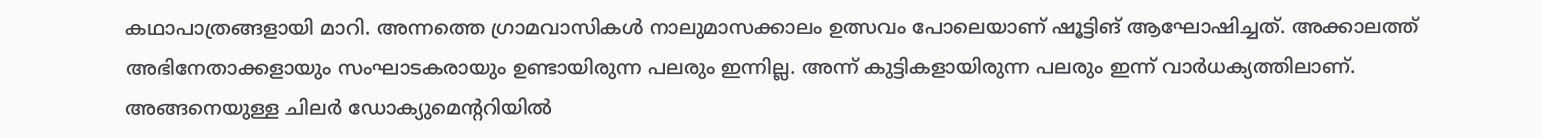കഥാപാത്രങ്ങളായി മാറി. അന്നത്തെ ഗ്രാമവാസികള്‍ നാലുമാസക്കാലം ഉത്സവം പോലെയാണ് ഷൂട്ടിങ് ആഘോഷിച്ചത്. അക്കാലത്ത് അഭിനേതാക്കളായും സംഘാടകരായും ഉണ്ടായിരുന്ന പലരും ഇന്നില്ല. അന്ന് കുട്ടികളായിരുന്ന പലരും ഇന്ന് വാര്‍ധക്യത്തിലാണ്. അങ്ങനെയുള്ള ചിലര്‍ ഡോക്യുമെന്ററിയില്‍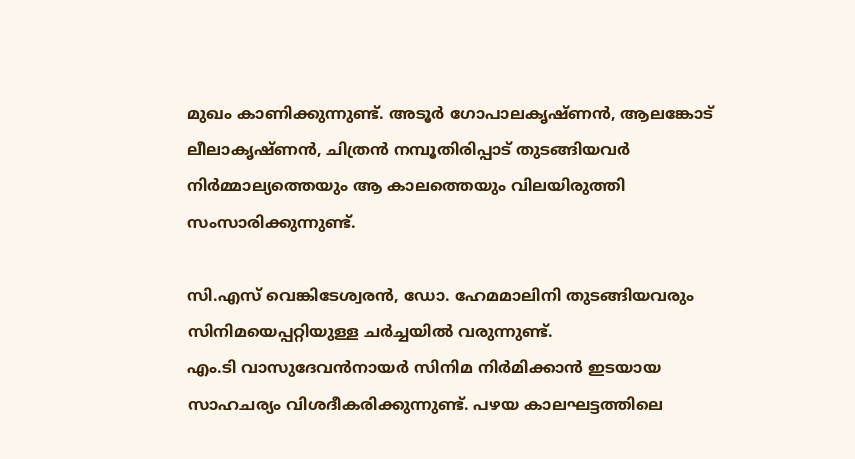മുഖം കാണിക്കുന്നുണ്ട്. അടൂര്‍ ഗോപാലകൃഷ്ണന്‍, ആലങ്കോട് ലീലാകൃഷ്ണന്‍, ചിത്രന്‍ നമ്പൂതിരിപ്പാട് തുടങ്ങിയവര്‍ നിര്‍മ്മാല്യത്തെയും ആ കാലത്തെയും വിലയിരുത്തി സംസാരിക്കുന്നുണ്ട്.

സി.എസ് വെങ്കിടേശ്വരന്‍, ഡോ. ഹേമമാലിനി തുടങ്ങിയവരും സിനിമയെപ്പറ്റിയുള്ള ചര്‍ച്ചയില്‍ വരുന്നുണ്ട്.
എം.ടി വാസുദേവന്‍നായര്‍ സിനിമ നിര്‍മിക്കാന്‍ ഇടയായ സാഹചര്യം വിശദീകരിക്കുന്നുണ്ട്. പഴയ കാലഘട്ടത്തിലെ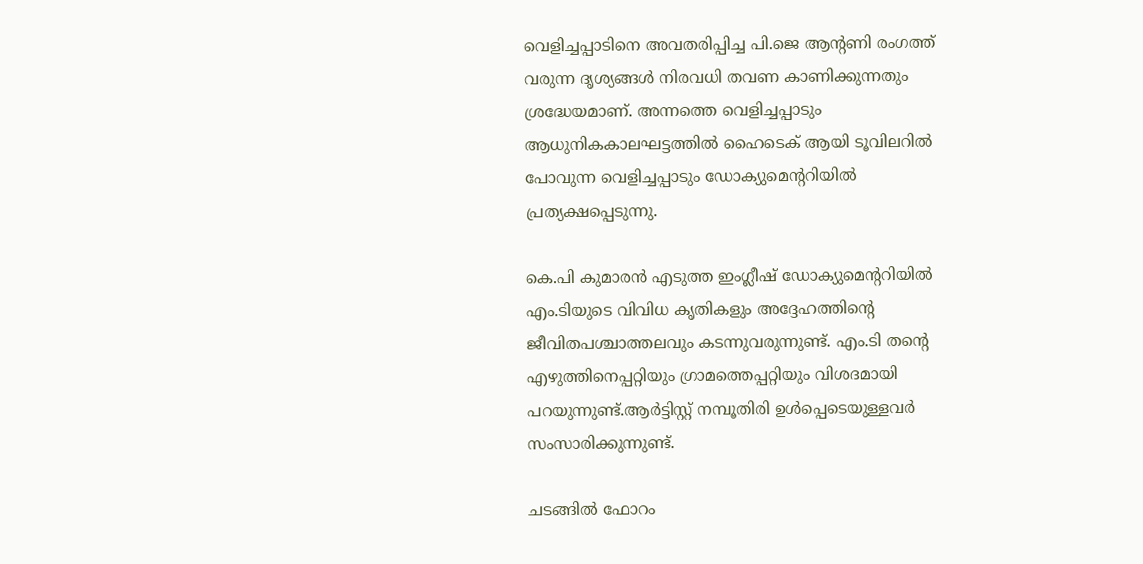വെളിച്ചപ്പാടിനെ അവതരിപ്പിച്ച പി.ജെ ആന്റണി രംഗത്ത് വരുന്ന ദൃശ്യങ്ങള്‍ നിരവധി തവണ കാണിക്കുന്നതും ശ്രദ്ധേയമാണ്. അന്നത്തെ വെളിച്ചപ്പാടും ആധുനികകാലഘട്ടത്തില്‍ ഹൈടെക് ആയി ടൂവിലറില്‍ പോവുന്ന വെളിച്ചപ്പാടും ഡോക്യുമെന്ററിയില്‍ പ്രത്യക്ഷപ്പെടുന്നു.

കെ.പി കുമാരന്‍ എടുത്ത ഇംഗ്ലീഷ് ഡോക്യുമെന്ററിയില്‍ എം.ടിയുടെ വിവിധ കൃതികളും അദ്ദേഹത്തിന്റെ ജീവിതപശ്ചാത്തലവും കടന്നുവരുന്നുണ്ട്. എം.ടി തന്റെ എഴുത്തിനെപ്പറ്റിയും ഗ്രാമത്തെപ്പറ്റിയും വിശദമായി പറയുന്നുണ്ട്.ആര്‍ട്ടിസ്റ്റ് നമ്പൂതിരി ഉള്‍പ്പെടെയുള്ളവര്‍ സംസാരിക്കുന്നുണ്ട്.

ചടങ്ങില്‍ ഫോറം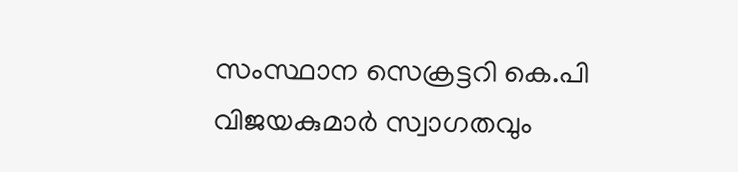സംസ്ഥാന സെക്രട്ടറി കെ.പി വിജയകുമാര്‍ സ്വാഗതവും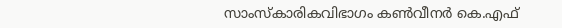സാംസ്‌കാരികവിഭാഗം കണ്‍വീനര്‍ കെ.എഫ്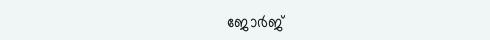ജോര്‍ജ്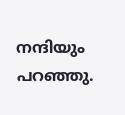നന്ദിയും പറഞ്ഞു.